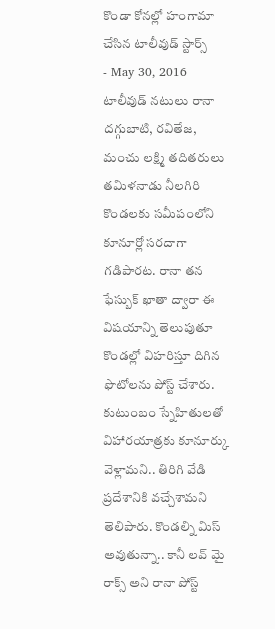కొండా కోనల్లో హంగామా చేసిన టాలీవుడ్ స్టార్స్
- May 30, 2016
టాలీవుడ్ నటులు రానా దగ్గుబాటి, రవితేజ, మంచు లక్ష్మి తదితరులు తమిళనాడు నీలగిరి కొండలకు సమీపంలోని కూనూర్లో సరదాగా గడిపారట. రానా తన ఫేస్బుక్ ఖాతా ద్వారా ఈ విషయాన్ని తెలుపుతూ కొండల్లో విహరిస్తూ దిగిన ఫొటోలను పోస్ట్ చేశారు. కుటుంబం స్నేహితులతో విహారయాత్రకు కూనూర్కు వెళ్లామని.. తిరిగి వేడి ప్రదేశానికి వచ్చేశామని తెలిపారు. కొండల్ని మిస్ అవుతున్నా.. కానీ లవ్ మై రాక్స్ అని రానా పోస్ట్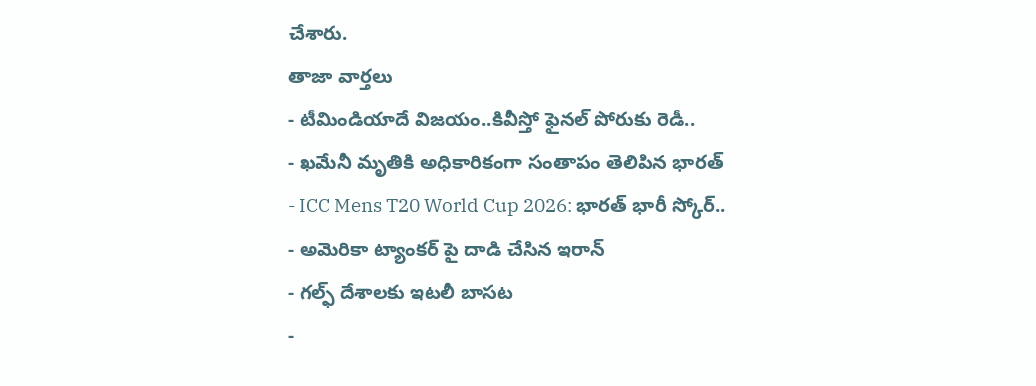చేశారు.
తాజా వార్తలు
- టీమిండియాదే విజయం..కివీస్తో ఫైనల్ పోరుకు రెడీ..
- ఖమేనీ మృతికి అధికారికంగా సంతాపం తెలిపిన భారత్
- ICC Mens T20 World Cup 2026: భారత్ భారీ స్కోర్..
- అమెరికా ట్యాంకర్ పై దాడి చేసిన ఇరాన్
- గల్ఫ్ దేశాలకు ఇటలీ బాసట
-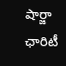షార్జా ఛారిటీ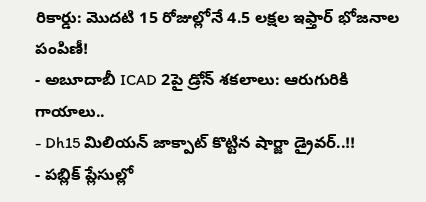రికార్డు: మొదటి 15 రోజుల్లోనే 4.5 లక్షల ఇఫ్తార్ భోజనాల పంపిణీ!
- అబూదాబీ ICAD 2పై డ్రోన్ శకలాలు: ఆరుగురికి గాయాలు..
- Dh15 మిలియన్ జాక్పాట్ కొట్టిన షార్జా డ్రైవర్..!!
- పబ్లిక్ ప్లేసుల్లో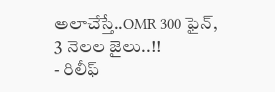అలాచేస్తే..OMR 300 ఫైన్, 3 నెలల జైలు..!!
- రిలీఫ్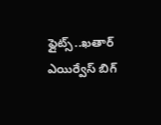ఫ్లైట్స్..ఖతార్ ఎయిర్వేస్ బిగ్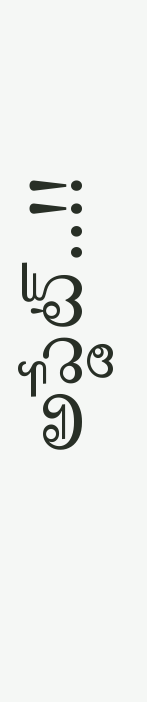అప్డేట్..!!